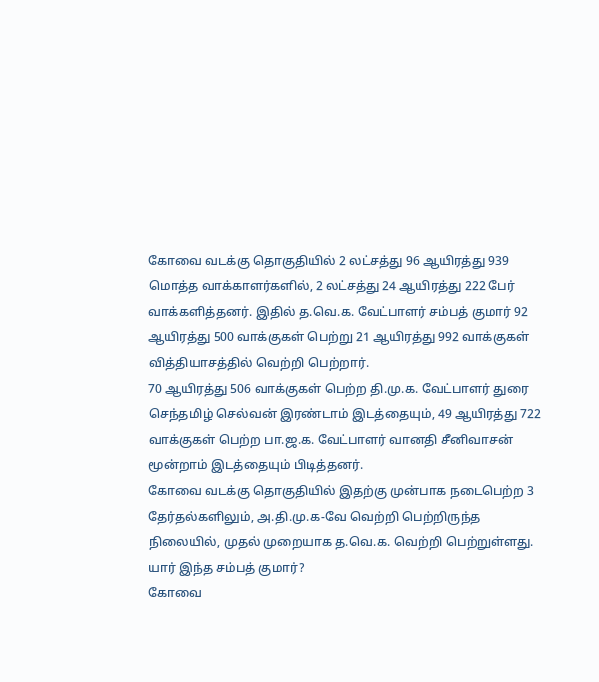கோவை வடக்கு தொகுதியில் 2 லட்சத்து 96 ஆயிரத்து 939 மொத்த வாக்காளர்களில், 2 லட்சத்து 24 ஆயிரத்து 222 பேர் வாக்களித்தனர். இதில் த.வெ.க. வேட்பாளர் சம்பத் குமார் 92 ஆயிரத்து 500 வாக்குகள் பெற்று 21 ஆயிரத்து 992 வாக்குகள் வித்தியாசத்தில் வெற்றி பெற்றார்.
70 ஆயிரத்து 506 வாக்குகள் பெற்ற தி.மு.க. வேட்பாளர் துரை செந்தமிழ் செல்வன் இரண்டாம் இடத்தையும், 49 ஆயிரத்து 722 வாக்குகள் பெற்ற பா.ஜ.க. வேட்பாளர் வானதி சீனிவாசன் மூன்றாம் இடத்தையும் பிடித்தனர்.
கோவை வடக்கு தொகுதியில் இதற்கு முன்பாக நடைபெற்ற 3 தேர்தல்களிலும், அ.தி.மு.க-வே வெற்றி பெற்றிருந்த நிலையில், முதல் முறையாக த.வெ.க. வெற்றி பெற்றுள்ளது.
யார் இந்த சம்பத் குமார்?
கோவை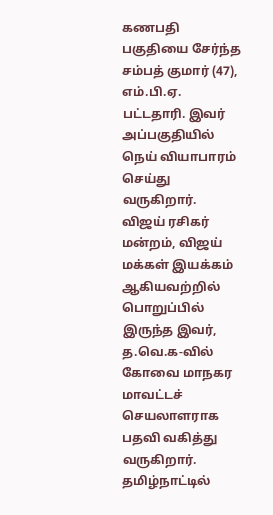கணபதி பகுதியை சேர்ந்த சம்பத் குமார் (47), எம்.பி.ஏ. பட்டதாரி. இவர் அப்பகுதியில் நெய் வியாபாரம் செய்து வருகிறார். விஜய் ரசிகர் மன்றம், விஜய் மக்கள் இயக்கம் ஆகியவற்றில் பொறுப்பில் இருந்த இவர், த.வெ.க-வில் கோவை மாநகர மாவட்டச் செயலாளராக பதவி வகித்து வருகிறார்.
தமிழ்நாட்டில்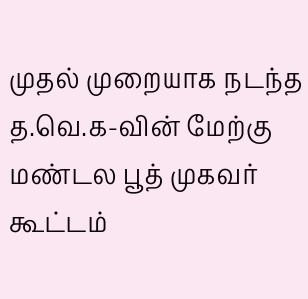முதல் முறையாக நடந்த த.வெ.க-வின் மேற்கு மண்டல பூத் முகவர் கூட்டம்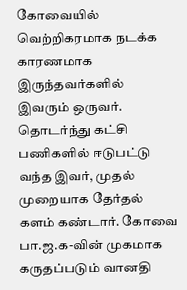கோவையில் வெற்றிகரமாக நடக்க காரணமாக இருந்தவர்களில் இவரும் ஒருவர். தொடர்ந்து கட்சி பணிகளில் ஈடுபட்டு வந்த இவர், முதல் முறையாக தேர்தல் களம் கண்டார். கோவை பா.ஜ.க-வின் முகமாக கருதப்படும் வானதி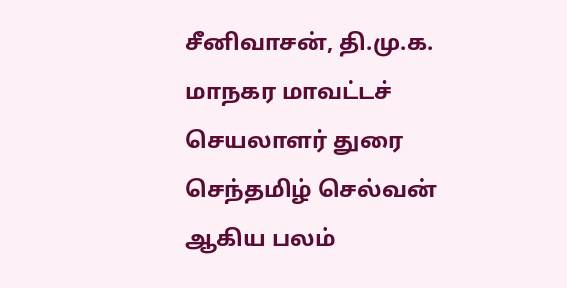சீனிவாசன், தி.மு.க. மாநகர மாவட்டச் செயலாளர் துரை செந்தமிழ் செல்வன் ஆகிய பலம்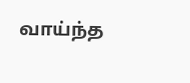வாய்ந்த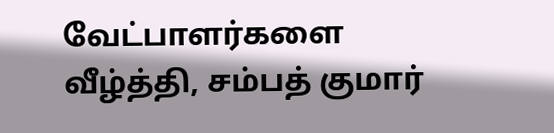வேட்பாளர்களை வீழ்த்தி, சம்பத் குமார்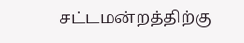சட்டமன்றத்திற்கு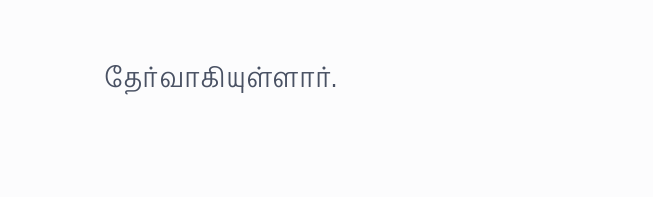தேர்வாகியுள்ளார்.